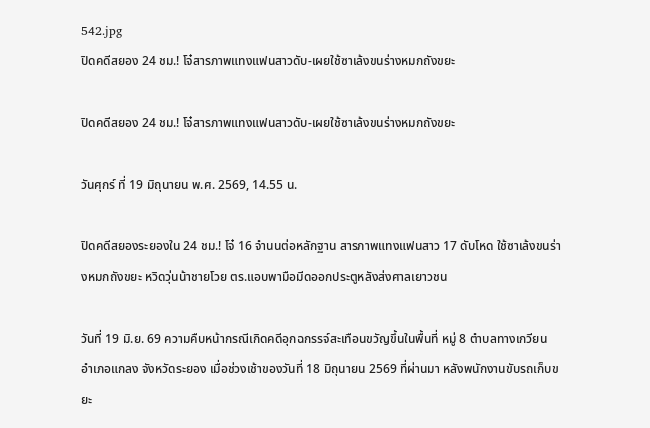542.jpg
ปิดคดีสยอง 24 ชม.! โจ๋สารภาพแทงแฟนสาวดับ-เผยใช้ซาเล้งขนร่างหมกถังขยะ

ปิดคดีสยอง 24 ชม.! โจ๋สารภาพแทงแฟนสาวดับ-เผยใช้ซาเล้งขนร่างหมกถังขยะ

วันศุกร์ ที่ 19 มิถุนายน พ.ศ. 2569, 14.55 น.

ปิดคดีสยองระยองใน 24 ชม.! โจ๋ 16 จำนนต่อหลักฐาน สารภาพแทงแฟนสาว 17 ดับโหด ใช้ซาเล้งขนร่างหมกถังขยะ หวิดวุ่นน้าชายโวย ตร.แอบพามือมีดออกประตูหลังส่งศาลเยาวชน

วันที่ 19 มิ.ย. 69 ความคืบหน้ากรณีเกิดคดีอุกฉกรรจ์สะเทือนขวัญขึ้นในพื้นที่ หมู่ 8 ตำบลทางเกวียน อำเภอแกลง จังหวัดระยอง เมื่อช่วงเช้าของวันที่ 18 มิถุนายน 2569 ที่ผ่านมา หลังพนักงานขับรถเก็บขยะ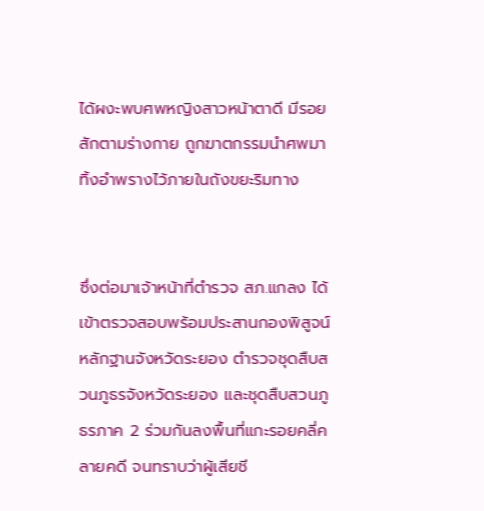ได้ผงะพบศพหญิงสาวหน้าตาดี มีรอยสักตามร่างกาย ถูกฆาตกรรมนำศพมาทิ้งอำพรางไว้ภายในถังขยะริมทาง


ซึ่งต่อมาเจ้าหน้าที่ตำรวจ สภ.แกลง ได้เข้าตรวจสอบพร้อมประสานกองพิสูจน์หลักฐานจังหวัดระยอง ตำรวจชุดสืบสวนภูธรจังหวัดระยอง และชุดสืบสวนภูธรภาค 2 ร่วมกันลงพื้นที่แกะรอยคลี่คลายคดี จนทราบว่าผู้เสียชี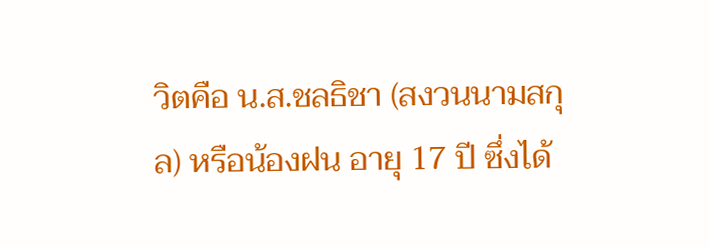วิตคือ น.ส.ชลธิชา (สงวนนามสกุล) หรือน้องฝน อายุ 17 ปี ซึ่งได้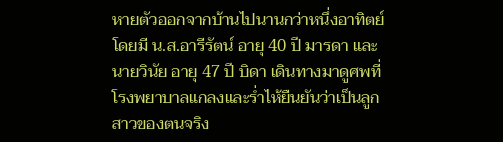หายตัวออกจากบ้านไปนานกว่าหนึ่งอาทิตย์ โดยมี น.ส.อารีรัตน์ อายุ 40 ปี มารดา และนายวินัย อายุ 47 ปี บิดา เดินทางมาดูศพที่โรงพยาบาลแกลงและร่ำไห้ยืนยันว่าเป็นลูกสาวของตนจริง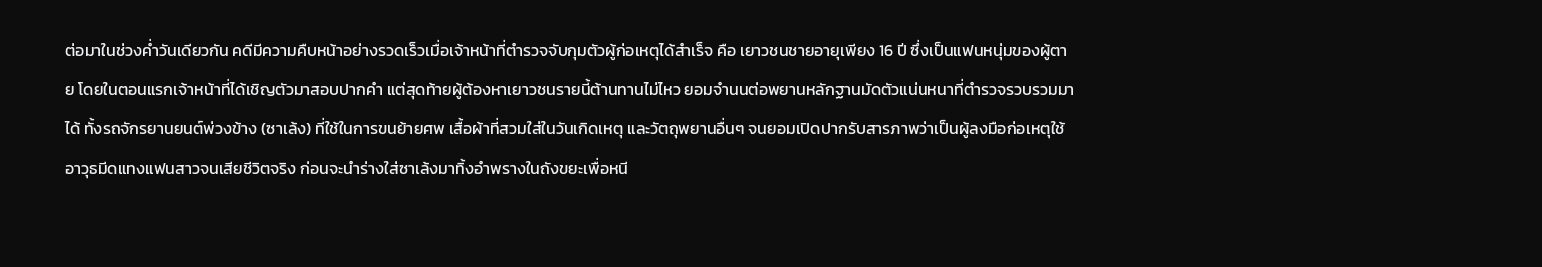ต่อมาในช่วงค่ำวันเดียวกัน คดีมีความคืบหน้าอย่างรวดเร็วเมื่อเจ้าหน้าที่ตำรวจจับกุมตัวผู้ก่อเหตุได้สำเร็จ คือ เยาวชนชายอายุเพียง 16 ปี ซึ่งเป็นแฟนหนุ่มของผู้ตาย โดยในตอนแรกเจ้าหน้าที่ได้เชิญตัวมาสอบปากคำ แต่สุดท้ายผู้ต้องหาเยาวชนรายนี้ต้านทานไม่ไหว ยอมจำนนต่อพยานหลักฐานมัดตัวแน่นหนาที่ตำรวจรวบรวมมาได้ ทั้งรถจักรยานยนต์พ่วงข้าง (ซาเล้ง) ที่ใช้ในการขนย้ายศพ เสื้อผ้าที่สวมใส่ในวันเกิดเหตุ และวัตถุพยานอื่นๆ จนยอมเปิดปากรับสารภาพว่าเป็นผู้ลงมือก่อเหตุใช้อาวุธมีดแทงแฟนสาวจนเสียชีวิตจริง ก่อนจะนำร่างใส่ซาเล้งมาทิ้งอำพรางในถังขยะเพื่อหนี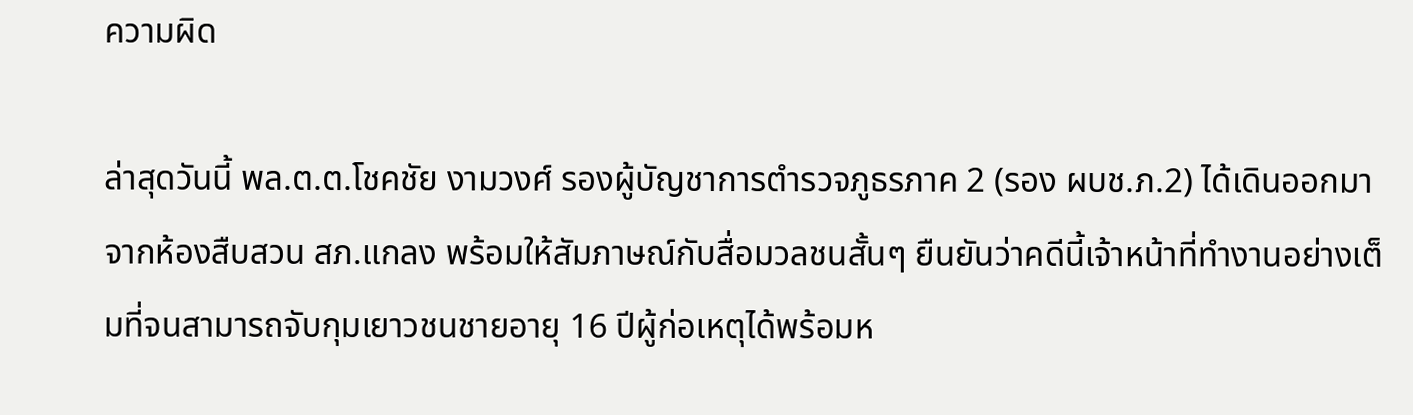ความผิด

ล่าสุดวันนี้ พล.ต.ต.โชคชัย งามวงศ์ รองผู้บัญชาการตำรวจภูธรภาค 2 (รอง ผบช.ภ.2) ได้เดินออกมาจากห้องสืบสวน สภ.แกลง พร้อมให้สัมภาษณ์กับสื่อมวลชนสั้นๆ ยืนยันว่าคดีนี้เจ้าหน้าที่ทำงานอย่างเต็มที่จนสามารถจับกุมเยาวชนชายอายุ 16 ปีผู้ก่อเหตุได้พร้อมห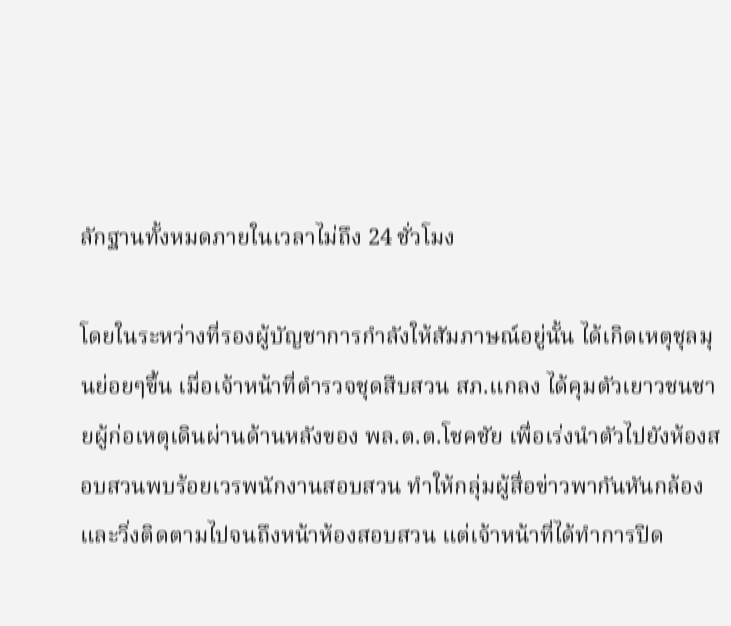ลักฐานทั้งหมดภายในเวลาไม่ถึง 24 ชั่วโมง

โดยในระหว่างที่รองผู้บัญชาการกำลังให้สัมภาษณ์อยู่นั้น ได้เกิดเหตุชุลมุนย่อยๆขึ้น เมื่อเจ้าหน้าที่ตำรวจชุดสืบสวน สภ.แกลง ได้คุมตัวเยาวชนชายผู้ก่อเหตุเดินผ่านด้านหลังของ พล.ต.ต.โชคชัย เพื่อเร่งนำตัวไปยังห้องสอบสวนพบร้อยเวรพนักงานสอบสวน ทำให้กลุ่มผู้สื่อข่าวพากันหันกล้องและวิ่งติดตามไปจนถึงหน้าห้องสอบสวน แต่เจ้าหน้าที่ได้ทำการปิด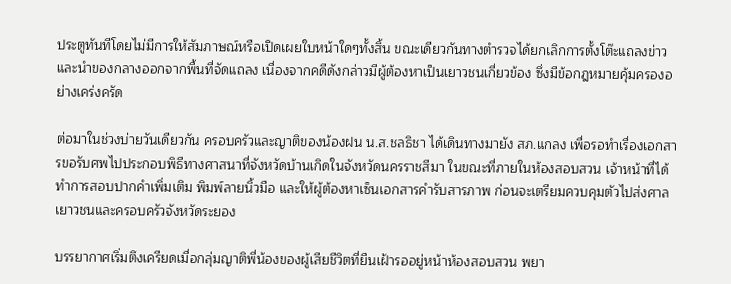ประตูทันทีโดยไม่มีการให้สัมภาษณ์หรือเปิดเผยใบหน้าใดๆทั้งสิ้น ขณะเดียวกันทางตำรวจได้ยกเลิกการตั้งโต๊ะแถลงข่าวและนำของกลางออกจากพื้นที่จัดแถลง เนื่องจากคดีดังกล่าวมีผู้ต้องหาเป็นเยาวชนเกี่ยวข้อง ซึ่งมีข้อกฎหมายคุ้มครองอย่างเคร่งครัด

ต่อมาในช่วงบ่ายวันเดียวกัน ครอบครัวและญาติของน้องฝน น.ส.ชลธิชา ได้เดินทางมายัง สภ.แกลง เพื่อรอทำเรื่องเอกสารขอรับศพไปประกอบพิธีทางศาสนาที่จังหวัดบ้านเกิดในจังหวัดนครราชสีมา ในขณะที่ภายในห้องสอบสวน เจ้าหน้าที่ได้ทำการสอบปากคำเพิ่มเติม พิมพ์ลายนิ้วมือ และให้ผู้ต้องหาเซ็นเอกสารคำรับสารภาพ ก่อนจะเตรียมควบคุมตัวไปส่งศาลเยาวชนและครอบครัวจังหวัดระยอง

บรรยากาศเริ่มตึงเครียดเมื่อกลุ่มญาติพี่น้องของผู้เสียชีวิตที่ยืนเฝ้ารออยู่หน้าห้องสอบสวน พยา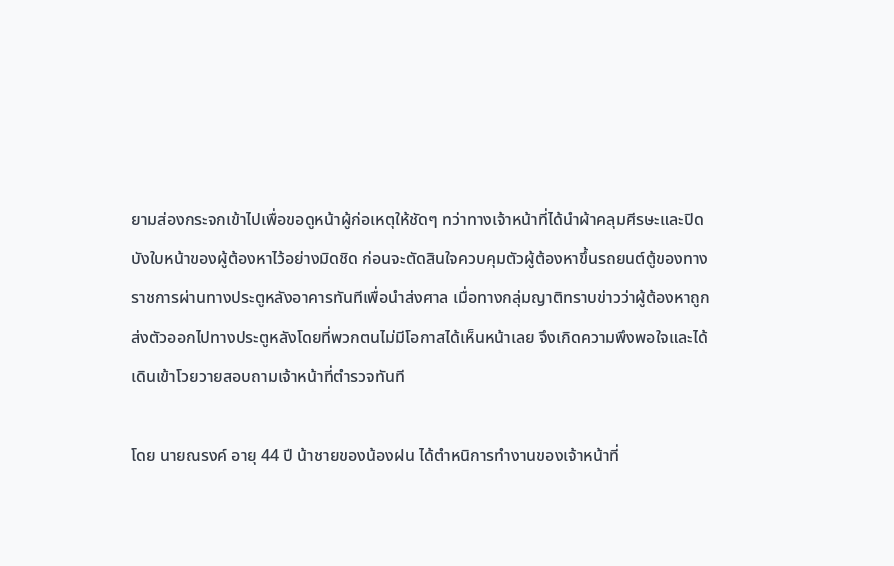ยามส่องกระจกเข้าไปเพื่อขอดูหน้าผู้ก่อเหตุให้ชัดๆ ทว่าทางเจ้าหน้าที่ได้นำผ้าคลุมศีรษะและปิดบังใบหน้าของผู้ต้องหาไว้อย่างมิดชิด ก่อนจะตัดสินใจควบคุมตัวผู้ต้องหาขึ้นรถยนต์ตู้ของทางราชการผ่านทางประตูหลังอาคารทันทีเพื่อนำส่งศาล เมื่อทางกลุ่มญาติทราบข่าวว่าผู้ต้องหาถูกส่งตัวออกไปทางประตูหลังโดยที่พวกตนไม่มีโอกาสได้เห็นหน้าเลย จึงเกิดความพึงพอใจและได้เดินเข้าโวยวายสอบถามเจ้าหน้าที่ตำรวจทันที

โดย นายณรงค์ อายุ 44 ปี น้าชายของน้องฝน ได้ตำหนิการทำงานของเจ้าหน้าที่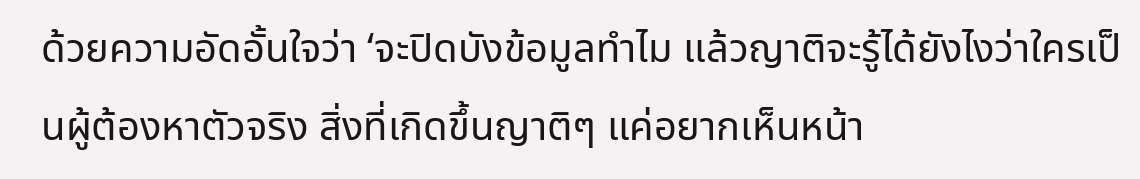ด้วยความอัดอั้นใจว่า ‘จะปิดบังข้อมูลทำไม แล้วญาติจะรู้ได้ยังไงว่าใครเป็นผู้ต้องหาตัวจริง สิ่งที่เกิดขึ้นญาติๆ แค่อยากเห็นหน้า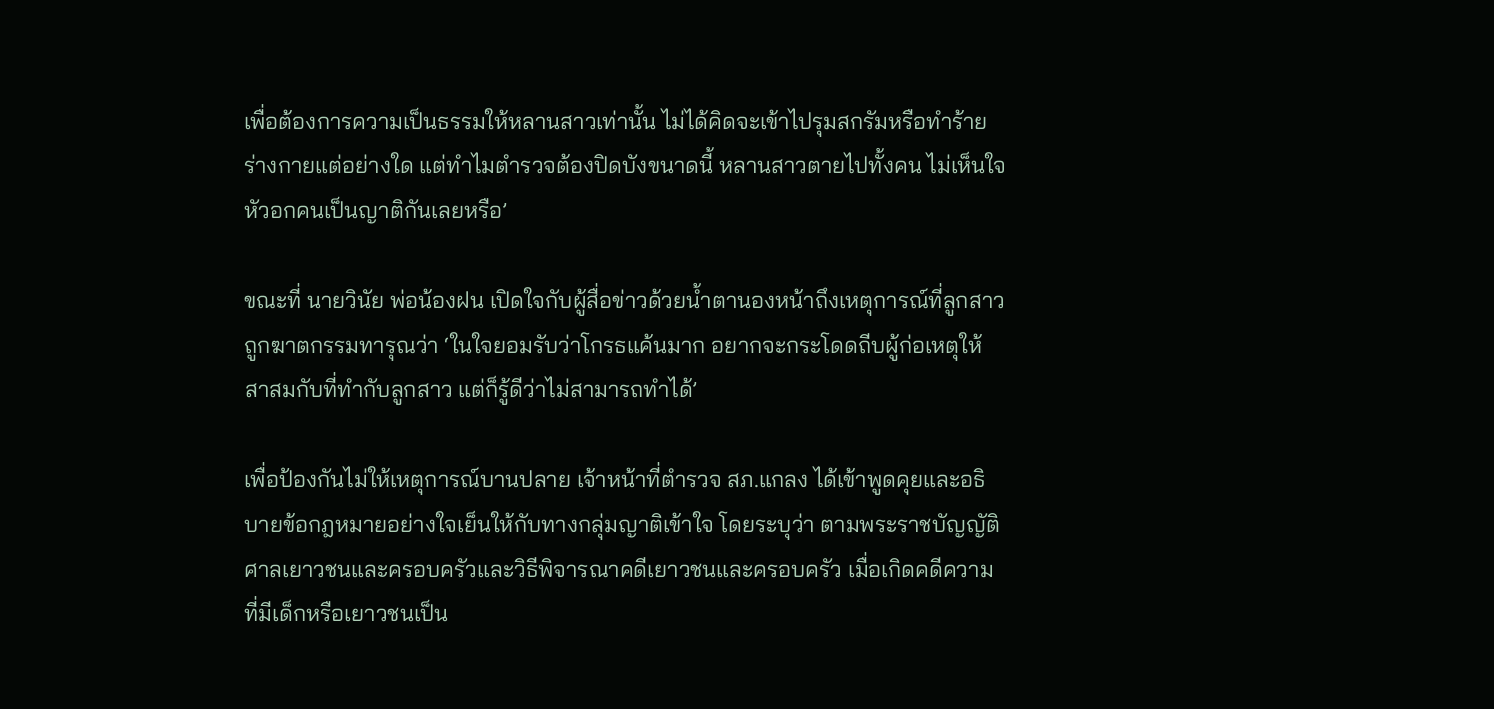เพื่อต้องการความเป็นธรรมให้หลานสาวเท่านั้น ไม่ได้คิดจะเข้าไปรุมสกรัมหรือทำร้ายร่างกายแต่อย่างใด แต่ทำไมตำรวจต้องปิดบังขนาดนี้ หลานสาวตายไปทั้งคน ไม่เห็นใจหัวอกคนเป็นญาติกันเลยหรือ’

ขณะที่ นายวินัย พ่อน้องฝน เปิดใจกับผู้สื่อข่าวด้วยน้ำตานองหน้าถึงเหตุการณ์ที่ลูกสาวถูกฆาตกรรมทารุณว่า ‘ในใจยอมรับว่าโกรธแค้นมาก อยากจะกระโดดถีบผู้ก่อเหตุให้สาสมกับที่ทำกับลูกสาว แต่ก็รู้ดีว่าไม่สามารถทำได้’

เพื่อป้องกันไม่ให้เหตุการณ์บานปลาย เจ้าหน้าที่ตำรวจ สภ.แกลง ได้เข้าพูดคุยและอธิบายข้อกฎหมายอย่างใจเย็นให้กับทางกลุ่มญาติเข้าใจ โดยระบุว่า ตามพระราชบัญญัติศาลเยาวชนและครอบครัวและวิธีพิจารณาคดีเยาวชนและครอบครัว เมื่อเกิดคดีความที่มีเด็กหรือเยาวชนเป็น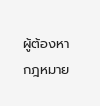ผู้ต้องหา กฎหมาย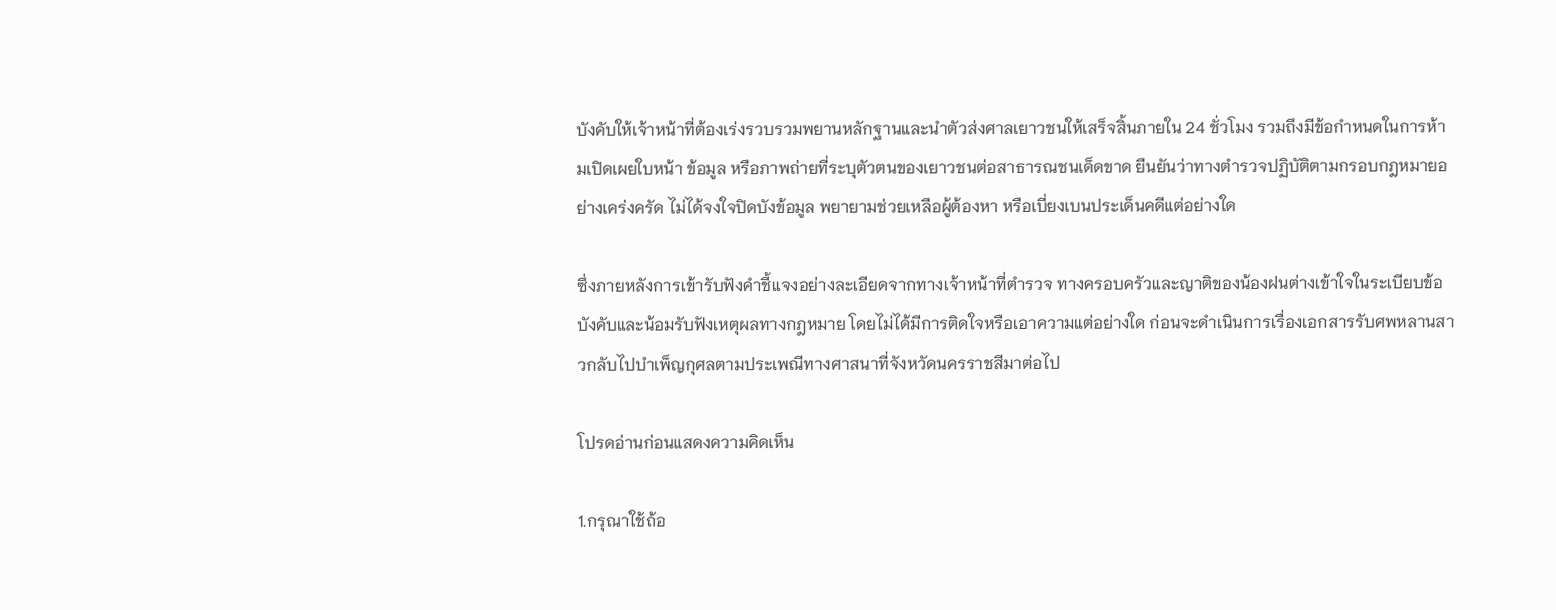บังคับให้เจ้าหน้าที่ต้องเร่งรวบรวมพยานหลักฐานและนำตัวส่งศาลเยาวชนให้เสร็จสิ้นภายใน 24 ชั่วโมง รวมถึงมีข้อกำหนดในการห้ามเปิดเผยใบหน้า ข้อมูล หรือภาพถ่ายที่ระบุตัวตนของเยาวชนต่อสาธารณชนเด็ดขาด ยืนยันว่าทางตำรวจปฏิบัติตามกรอบกฎหมายอย่างเคร่งครัด ไม่ได้จงใจปิดบังข้อมูล พยายามช่วยเหลือผู้ต้องหา หรือเบี่ยงเบนประเด็นคดีแต่อย่างใด

ซึ่งภายหลังการเข้ารับฟังคำชี้แจงอย่างละเอียดจากทางเจ้าหน้าที่ตำรวจ ทางครอบครัวและญาติของน้องฝนต่างเข้าใจในระเบียบข้อบังคับและน้อมรับฟังเหตุผลทางกฎหมาย โดยไม่ได้มีการติดใจหรือเอาความแต่อย่างใด ก่อนจะดำเนินการเรื่องเอกสารรับศพหลานสาวกลับไปบำเพ็ญกุศลตามประเพณีทางศาสนาที่จังหวัดนครราชสีมาต่อไป

โปรดอ่านก่อนแสดงความคิดเห็น

1.กรุณาใช้ถ้อ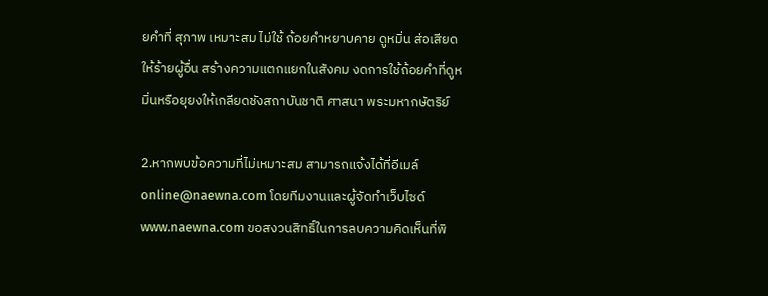ยคำที่ สุภาพ เหมาะสม ไม่ใช้ ถ้อยคำหยาบคาย ดูหมิ่น ส่อเสียด ให้ร้ายผู้อื่น สร้างความแตกแยกในสังคม งดการใช้ถ้อยคำที่ดูหมิ่นหรือยุยงให้เกลียดชังสถาบันชาติ ศาสนา พระมหากษัตริย์

2.หากพบข้อความที่ไม่เหมาะสม สามารถแจ้งได้ที่อีเมล์ online@naewna.com โดยทีมงานและผู้จัดทำเว็บไซด์ www.naewna.com ขอสงวนสิทธิ์ในการลบความคิดเห็นที่พิ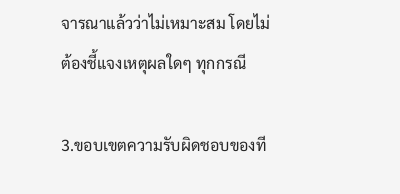จารณาแล้วว่าไม่เหมาะสม โดยไม่ต้องชี้แจงเหตุผลใดๆ ทุกกรณี

3.ขอบเขตความรับผิดชอบของที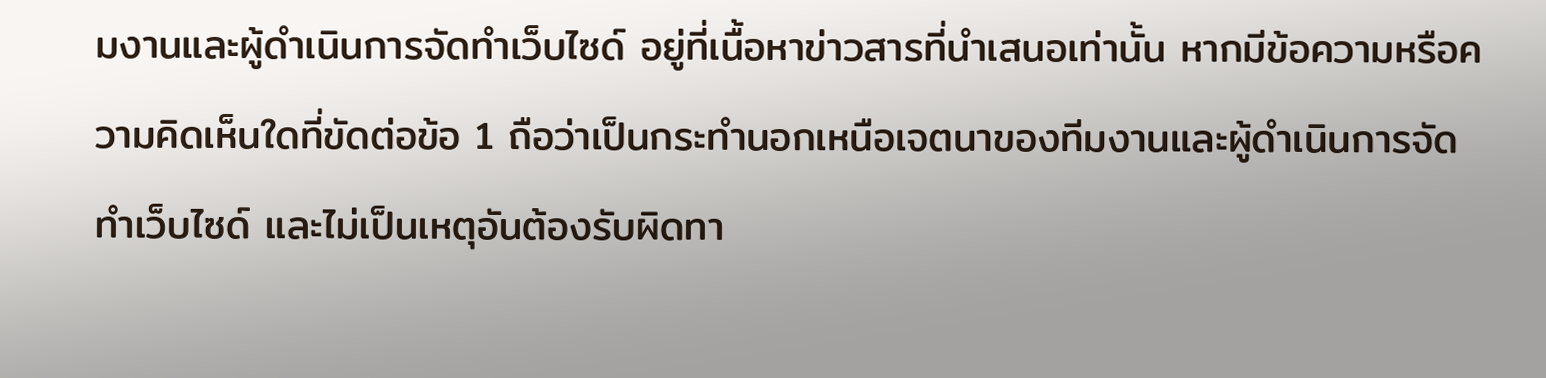มงานและผู้ดำเนินการจัดทำเว็บไซด์ อยู่ที่เนื้อหาข่าวสารที่นำเสนอเท่านั้น หากมีข้อความหรือความคิดเห็นใดที่ขัดต่อข้อ 1 ถือว่าเป็นกระทำนอกเหนือเจตนาของทีมงานและผู้ดำเนินการจัดทำเว็บไซด์ และไม่เป็นเหตุอันต้องรับผิดทา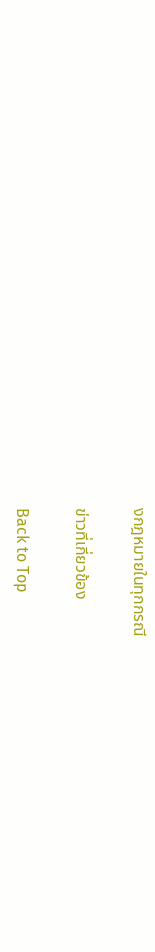งกฎหมายในทุกกรณี

ข่าวที่เกี่ยวข้อง

Back to Top